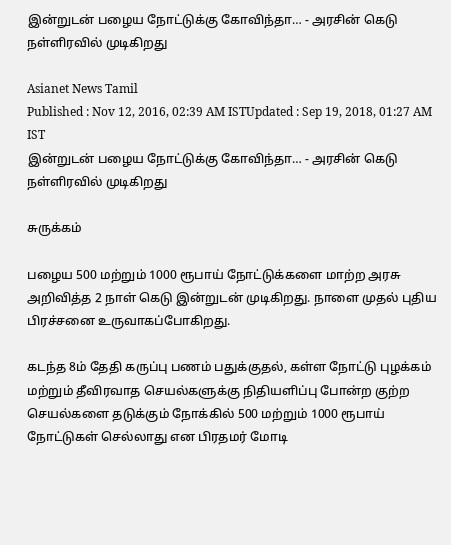இன்றுடன் பழைய நோட்டுக்கு கோவிந்தா… - அரசின் கெடு நள்ளிரவில் முடிகிறது

Asianet News Tamil
Published : Nov 12, 2016, 02:39 AM ISTUpdated : Sep 19, 2018, 01:27 AM IST
இன்றுடன் பழைய நோட்டுக்கு கோவிந்தா… - அரசின் கெடு நள்ளிரவில் முடிகிறது

சுருக்கம்

பழைய 500 மற்றும் 1000 ரூபாய் நோட்டுக்களை மாற்ற அரசு அறிவித்த 2 நாள் கெடு இன்றுடன் முடிகிறது. நாளை முதல் புதிய பிரச்சனை உருவாகப்போகிறது.

கடந்த 8ம் தேதி கருப்பு பணம் பதுக்குதல், கள்ள நோட்டு புழக்கம் மற்றும் தீவிரவாத செயல்களுக்கு நிதியளிப்பு போன்ற குற்ற செயல்களை தடுக்கும் நோக்கில் 500 மற்றும் 1000 ரூபாய் நோட்டுகள் செல்லாது என பிரதமர் மோடி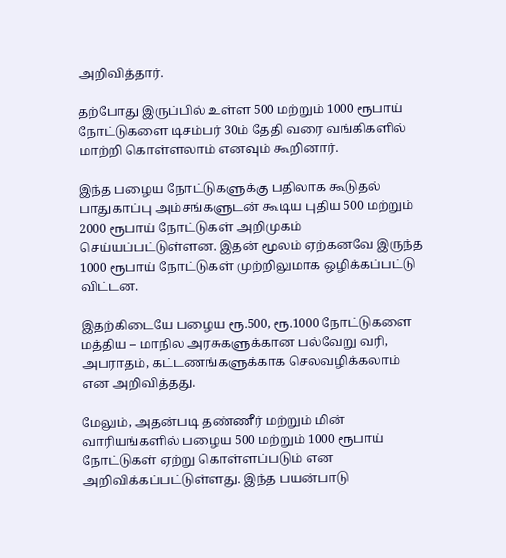அறிவித்தார்.

தற்போது இருப்பில் உள்ள 500 மற்றும் 1000 ரூபாய் நோட்டுகளை டிசம்பர் 30ம் தேதி வரை வங்கிகளில் மாற்றி கொள்ளலாம் எனவும் கூறினார்.

இந்த பழைய நோட்டுகளுக்கு பதிலாக கூடுதல் பாதுகாப்பு அம்சங்களுடன் கூடிய புதிய 500 மற்றும் 2000 ரூபாய் நோட்டுகள் அறிமுகம் செய்யப்பட்டுள்ளன. இதன் மூலம் ஏற்கனவே இருந்த 1000 ரூபாய் நோட்டுகள் முற்றிலுமாக ஒழிக்கப்பட்டு விட்டன.

இதற்கிடையே பழைய ரூ.500, ரூ.1000 நோட்டுகளை மத்திய – மாநில அரசுகளுக்கான பல்வேறு வரி, அபராதம், கட்டணங்களுக்காக செலவழிக்கலாம் என அறிவித்தது.

மேலும், அதன்படி தண்ணீர் மற்றும் மின் வாரியங்களில் பழைய 500 மற்றும் 1000 ரூபாய் நோட்டுகள் ஏற்று கொள்ளப்படும் என அறிவிக்கப்பட்டுள்ளது. இந்த பயன்பாடு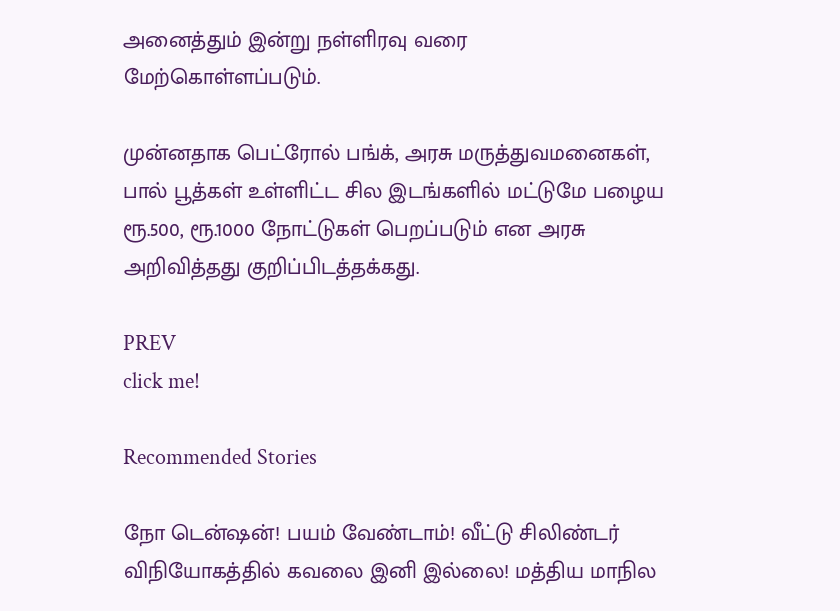அனைத்தும் இன்று நள்ளிரவு வரை மேற்கொள்ளப்படும்.

முன்னதாக பெட்ரோல் பங்க், அரசு மருத்துவமனைகள், பால் பூத்கள் உள்ளிட்ட சில இடங்களில் மட்டுமே பழைய ரூ.500, ரூ.1000 நோட்டுகள் பெறப்படும் என அரசு அறிவித்தது குறிப்பிடத்தக்கது.

PREV
click me!

Recommended Stories

நோ டென்ஷன்! பயம் வேண்டாம்! வீட்டு சிலிண்டர் விநியோகத்தில் கவலை இனி இல்லை! மத்திய மாநில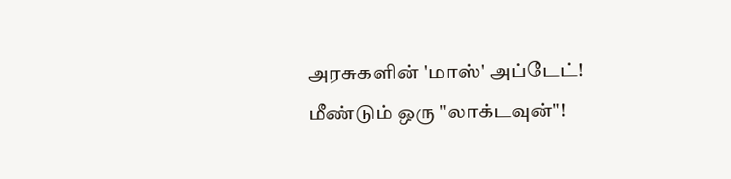அரசுகளின் 'மாஸ்' அப்டேட்!
மீண்டும் ஒரு "லாக்டவுன்"!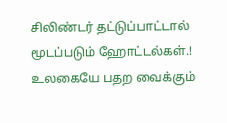சிலிண்டர் தட்டுப்பாட்டால் மூடப்படும் ஹோட்டல்கள்.! உலகையே பதற வைக்கும்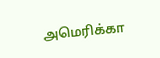அமெரிக்கா